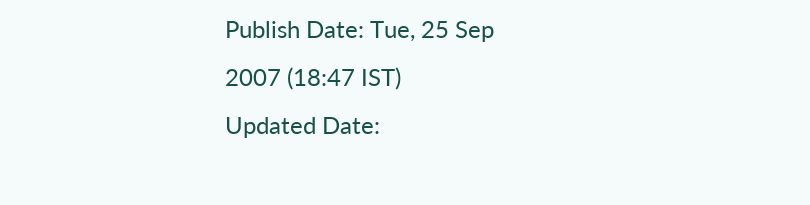Publish Date: Tue, 25 Sep 2007 (18:47 IST)
Updated Date: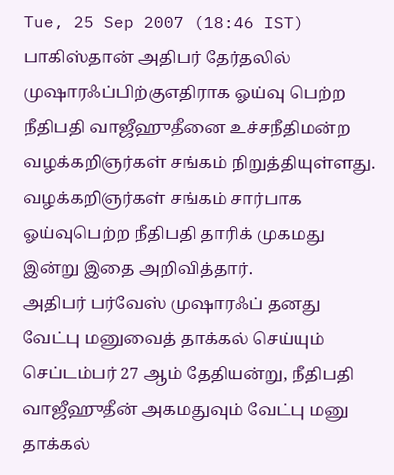Tue, 25 Sep 2007 (18:46 IST)
பாகிஸ்தான் அதிபர் தேர்தலில் முஷாரஃப்பிற்குஎதிராக ஓய்வு பெற்ற நீதிபதி வாஜீஹுதீனை உச்சநீதிமன்ற வழக்கறிஞர்கள் சங்கம் நிறுத்தியுள்ளது.
வழக்கறிஞர்கள் சங்கம் சார்பாக ஓய்வுபெற்ற நீதிபதி தாரிக் முகமது இன்று இதை அறிவித்தார்.
அதிபர் பர்வேஸ் முஷாரஃப் தனது வேட்பு மனுவைத் தாக்கல் செய்யும் செப்டம்பர் 27 ஆம் தேதியன்று, நீதிபதி வாஜீஹுதீன் அகமதுவும் வேட்பு மனு தாக்கல்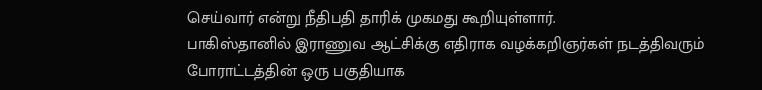செய்வார் என்று நீதிபதி தாரிக் முகமது கூறியுள்ளார்.
பாகிஸ்தானில் இராணுவ ஆட்சிக்கு எதிராக வழக்கறிஞர்கள் நடத்திவரும் போராட்டத்தின் ஒரு பகுதியாக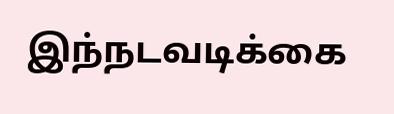இந்நடவடிக்கை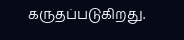கருதப்படுகிறது.